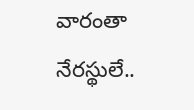వారంతా నేరస్థులే..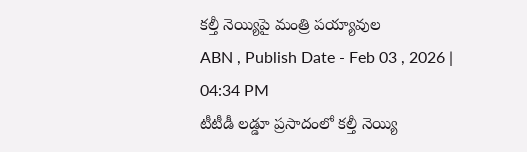కల్తీ నెయ్యిపై మంత్రి పయ్యావుల
ABN , Publish Date - Feb 03 , 2026 | 04:34 PM
టీటీడీ లడ్డూ ప్రసాదంలో కల్తీ నెయ్యి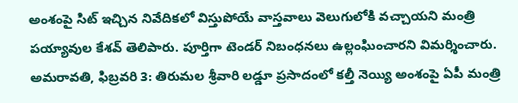అంశంపై సిట్ ఇచ్చిన నివేదికలో విస్తుపోయే వాస్తవాలు వెలుగులోకి వచ్చాయని మంత్రి పయ్యావుల కేశవ్ తెలిపారు. పూర్తిగా టెండర్ నిబంధనలు ఉల్లంఘించారని విమర్శించారు.
అమరావతి, ఫిబ్రవరి 3: తిరుమల శ్రీవారి లడ్డూ ప్రసాదంలో కల్తీ నెయ్యి అంశంపై ఏపీ మంత్రి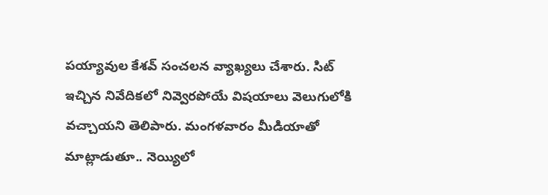పయ్యావుల కేశవ్ సంచలన వ్యాఖ్యలు చేశారు. సిట్ ఇచ్చిన నివేదికలో నివ్వెరపోయే విషయాలు వెలుగులోకి వచ్చాయని తెలిపారు. మంగళవారం మీడియాతో మాట్లాడుతూ.. నెయ్యిలో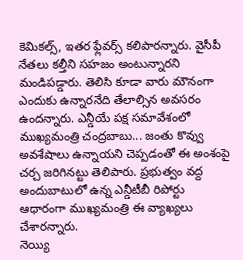కెమికల్స్, ఇతర ఫ్లేవర్స్ కలిపారన్నారు. వైసీపీ నేతలు కల్తీని సహజం అంటున్నారని మండిపడ్డారు. తెలిసి కూడా వారు మౌనంగా ఎందుకు ఉన్నారనేది తేలాల్సిన అవసరం ఉందన్నారు. ఎన్డీయే పక్ష సమావేశంలో ముఖ్యమంత్రి చంద్రబాబు... జంతు కొవ్వు అవశేషాలు ఉన్నాయని చెప్పడంతో ఈ అంశంపై చర్చ జరిగినట్టు తెలిపారు. ప్రభుత్వం వద్ద అందుబాటులో ఉన్న ఎన్డీటీబీ రిపోర్టు ఆధారంగా ముఖ్యమంత్రి ఈ వ్యాఖ్యలు చేశారన్నారు.
నెయ్యి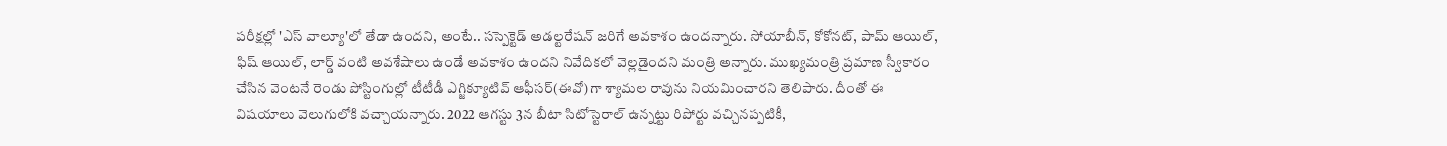పరీక్షల్లో 'ఎస్ వాల్యూ'లో తేడా ఉందని, అంటే.. సస్పెక్టెడ్ అడల్టరేషన్ జరిగే అవకాశం ఉందన్నారు. సోయాబీన్, కోకోనట్, పామ్ ఆయిల్, ఫిష్ ఆయిల్, లార్డ్ వంటి అవశేషాలు ఉండే అవకాశం ఉందని నివేదికలో వెల్లడైందని మంత్రి అన్నారు. ముఖ్యమంత్రి ప్రమాణ స్వీకారం చేసిన వెంటనే రెండు పోస్టింగుల్లో టీటీడీ ఎగ్జిక్యూటివ్ ఆఫీసర్(ఈవో)గా శ్యామల రావును నియమించారని తెలిపారు. దీంతో ఈ విషయాలు వెలుగులోకి వచ్చాయన్నారు. 2022 ఆగస్టు 3న బీటా సిటోస్టెరాల్ ఉన్నట్టు రిపోర్టు వచ్చినప్పటికీ,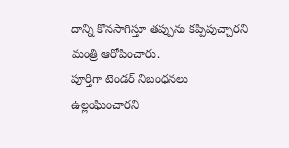దాన్ని కొనసాగిస్తూ తప్పును కప్పిపుచ్చారని మంత్రి ఆరోపించారు.
పూర్తిగా టెండర్ నిబంధనలు ఉల్లంఘించారని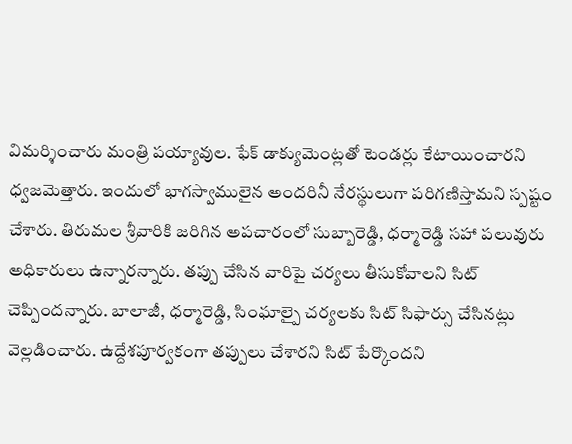విమర్శించారు మంత్రి పయ్యావుల. ఫేక్ డాక్యుమెంట్లతో టెండర్లు కేటాయించారని ధ్వజమెత్తారు. ఇందులో భాగస్వాములైన అందరినీ నేరస్థులుగా పరిగణిస్తామని స్పష్టం చేశారు. తిరుమల శ్రీవారికి జరిగిన అపచారంలో సుబ్బారెడ్డి, ధర్మారెడ్డి సహా పలువురు అధికారులు ఉన్నారన్నారు. తప్పు చేసిన వారిపై చర్యలు తీసుకోవాలని సిట్ చెప్పిందన్నారు. బాలాజీ, ధర్మారెడ్డి, సింఘాల్పై చర్యలకు సిట్ సిఫార్సు చేసినట్లు వెల్లడించారు. ఉద్దేశపూర్వకంగా తప్పులు చేశారని సిట్ పేర్కొందని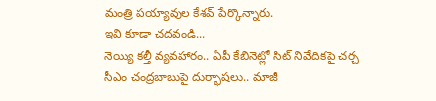మంత్రి పయ్యావుల కేశవ్ పేర్కొన్నారు.
ఇవి కూడా చదవండి...
నెయ్యి కల్తీ వ్యవహారం.. ఏపీ కేబినెట్లో సిట్ నివేదికపై చర్చ
సీఎం చంద్రబాబుపై దుర్భాషలు.. మాజీ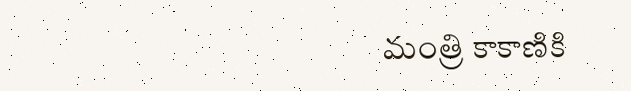మంత్రి కాకాణికి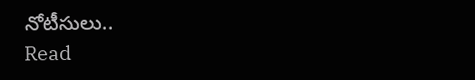నోటీసులు..
Read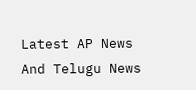Latest AP News And Telugu News